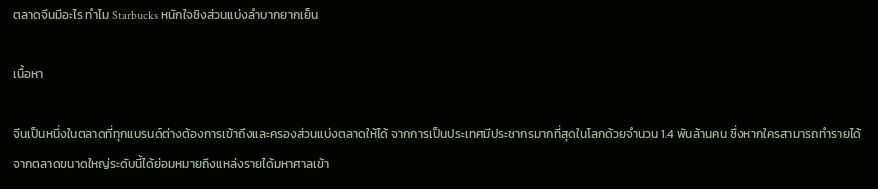ตลาดจีนมีอะไร ทำไม Starbucks หนักใจชิงส่วนแบ่งลำบากยากเย็น

เนื้อหา

จีนเป็นหนึ่งในตลาดที่ทุกแบรนด์ต่างต้องการเข้าถึงและครองส่วนแบ่งตลาดให้ได้ จากการเป็นประเทศมีประชากรมากที่สุดในโลกด้วยจำนวน 1.4 พันล้านคน ซึ่งหากใครสามารถทำรายได้จากตลาดขนาดใหญ่ระดับนี้ได้ย่อมหมายถึงแหล่งรายได้มหาศาลเข้า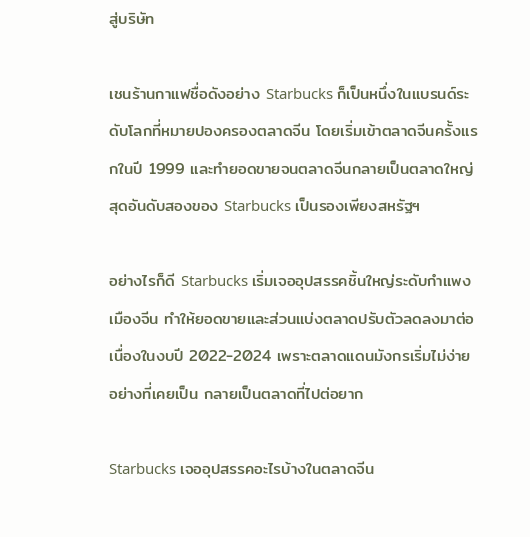สู่บริษัท

เชนร้านกาแฟชื่อดังอย่าง Starbucks ก็เป็นหนึ่งในแบรนด์ระดับโลกที่หมายปองครองตลาดจีน โดยเริ่มเข้าตลาดจีนครั้งแรกในปี 1999 และทำยอดขายจนตลาดจีนกลายเป็นตลาดใหญ่สุดอันดับสองของ Starbucks เป็นรองเพียงสหรัฐฯ

อย่างไรก็ดี Starbucks เริ่มเจออุปสรรคชิ้นใหญ่ระดับกำแพงเมืองจีน ทำให้ยอดขายและส่วนแบ่งตลาดปรับตัวลดลงมาต่อเนื่องในงบปี 2022-2024 เพราะตลาดแดนมังกรเริ่มไม่ง่ายอย่างที่เคยเป็น กลายเป็นตลาดที่ไปต่อยาก

Starbucks เจออุปสรรคอะไรบ้างในตลาดจีน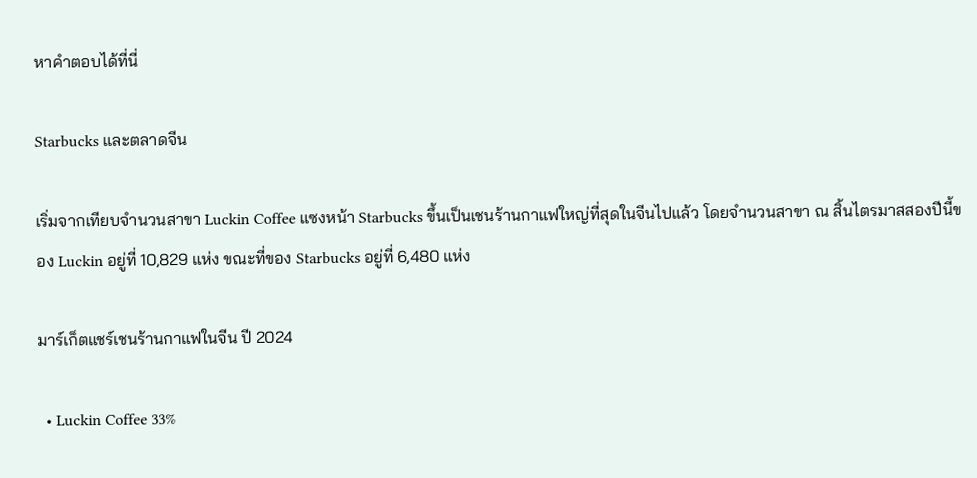หาคำตอบได้ที่นี่

Starbucks และตลาดจีน

เริ่มจากเทียบจำนวนสาขา Luckin Coffee แซงหน้า Starbucks ขึ้นเป็นเชนร้านกาแฟใหญ่ที่สุดในจีนไปแล้ว โดยจำนวนสาขา ณ สิ้นไตรมาสสองปีนี้ของ Luckin อยู่ที่ 10,829 แห่ง ขณะที่ของ Starbucks อยู่ที่ 6,480 แห่ง

มาร์เก็ตแชร์เชนร้านกาแฟในจีน ปี 2024

  • Luckin Coffee 33%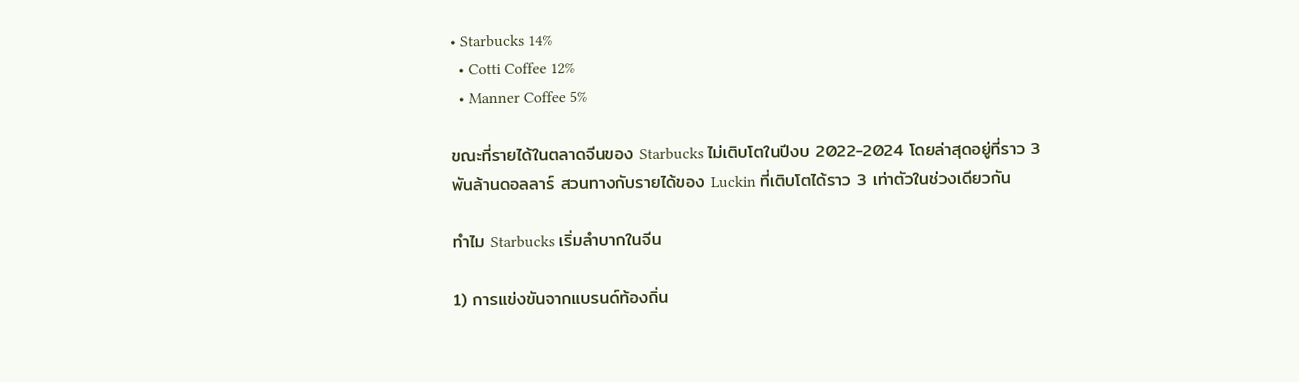• Starbucks 14%
  • Cotti Coffee 12%
  • Manner Coffee 5%

ขณะที่รายได้ในตลาดจีนของ Starbucks ไม่เติบโตในปีงบ 2022-2024 โดยล่าสุดอยู่ที่ราว 3 พันล้านดอลลาร์ สวนทางกับรายได้ของ Luckin ที่เติบโตได้ราว 3 เท่าตัวในช่วงเดียวกัน

ทำไม Starbucks เริ่มลำบากในจีน

1) การแข่งขันจากแบรนด์ท้องถิ่น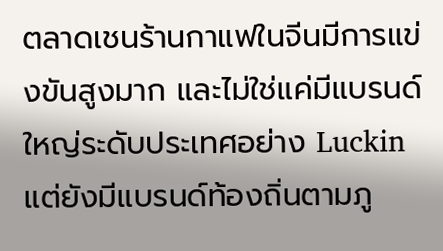ตลาดเชนร้านกาแฟในจีนมีการแข่งขันสูงมาก และไม่ใช่แค่มีแบรนด์ใหญ่ระดับประเทศอย่าง Luckin แต่ยังมีแบรนด์ท้องถิ่นตามภู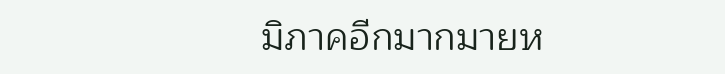มิภาคอีกมากมายห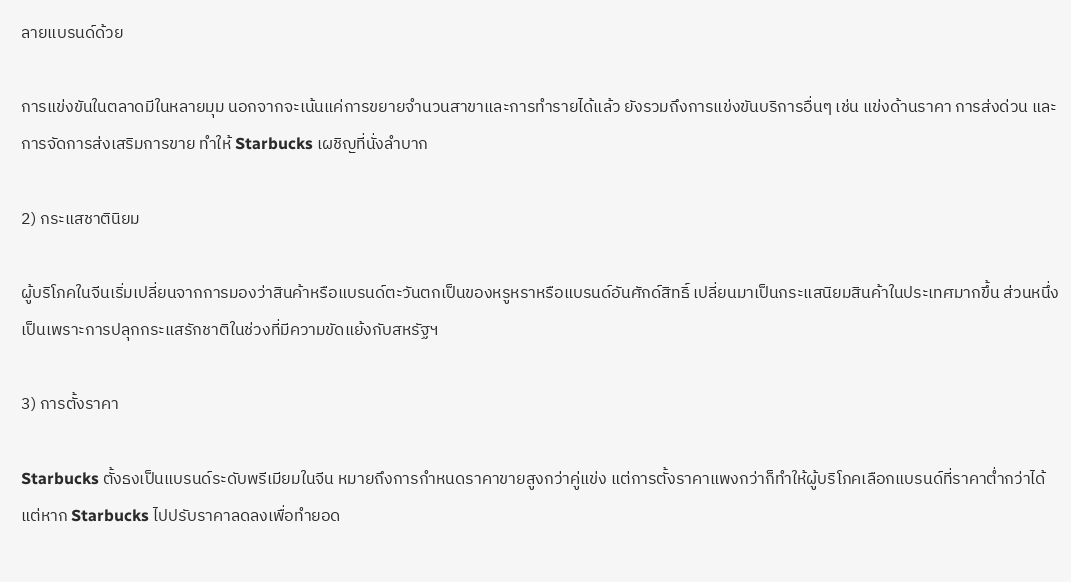ลายแบรนด์ด้วย

การแข่งขันในตลาดมีในหลายมุม นอกจากจะเน้นแค่การขยายจำนวนสาขาและการทำรายได้แล้ว ยังรวมถึงการแข่งขันบริการอื่นๆ เช่น แข่งด้านราคา การส่งด่วน และการจัดการส่งเสริมการขาย ทำให้ Starbucks เผชิญที่นั่งลำบาก

2) กระแสชาตินิยม

ผู้บริโภคในจีนเริ่มเปลี่ยนจากการมองว่าสินค้าหรือแบรนด์ตะวันตกเป็นของหรูหราหรือแบรนด์อันศักด์สิทธิ์ เปลี่ยนมาเป็นกระแสนิยมสินค้าในประเทศมากขึ้น ส่วนหนึ่งเป็นเพราะการปลุกกระแสรักชาติในช่วงที่มีความขัดแย้งกับสหรัฐฯ

3) การตั้งราคา

Starbucks ตั้งธงเป็นแบรนด์ระดับพรีเมียมในจีน หมายถึงการกำหนดราคาขายสูงกว่าคู่แข่ง แต่การตั้งราคาแพงกว่าก็ทำให้ผู้บริโภคเลือกแบรนด์ที่ราคาต่ำกว่าได้ แต่หาก Starbucks ไปปรับราคาลดลงเพื่อทำยอด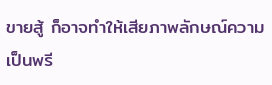ขายสู้ ก็อาจทำให้เสียภาพลักษณ์ความเป็นพรี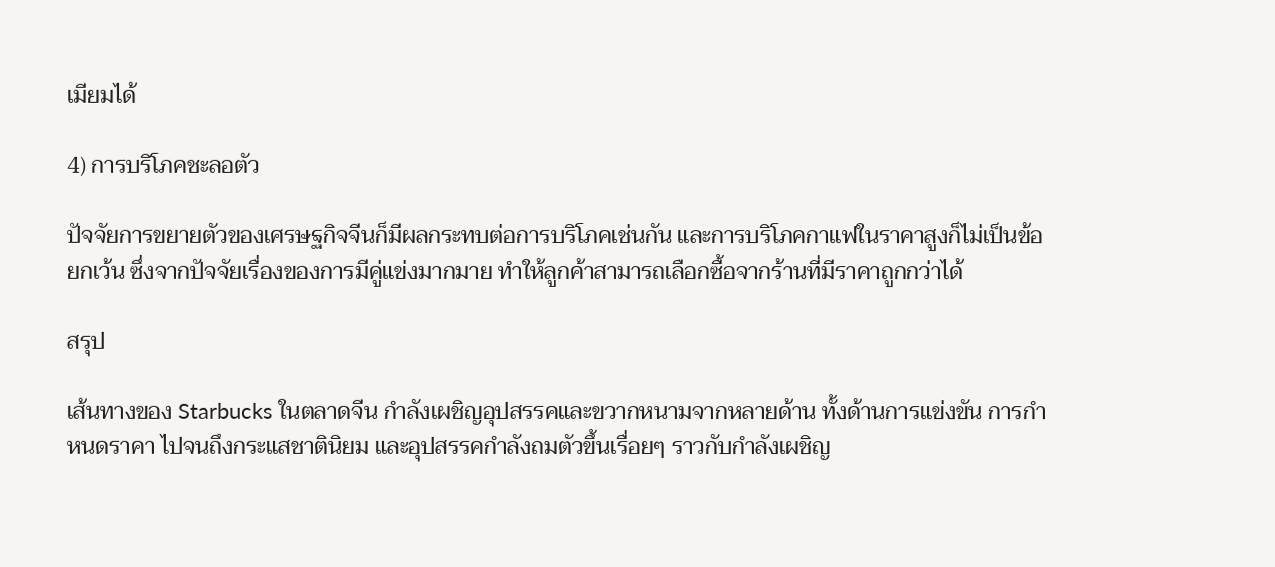เมียมได้

4) การบริโภคชะลอตัว

ปัจจัยการขยายตัวของเศรษฐกิจจีนก็มีผลกระทบต่อการบริโภคเช่นกัน และการบริโภคกาแฟในราคาสูงก็ไม่เป็นข้อยกเว้น ซึ่งจากปัจจัยเรื่องของการมีคู่แข่งมากมาย ทำให้ลูกค้าสามารถเลือกซื้อจากร้านที่มีราคาถูกกว่าได้

สรุป

เส้นทางของ Starbucks ในตลาดจีน กำลังเผชิญอุปสรรคและขวากหนามจากหลายด้าน ทั้งด้านการแข่งขัน การกำหนดราคา ไปจนถึงกระแสชาตินิยม และอุปสรรคกำลังถมตัวขึ้นเรื่อยๆ ราวกับกำลังเผชิญ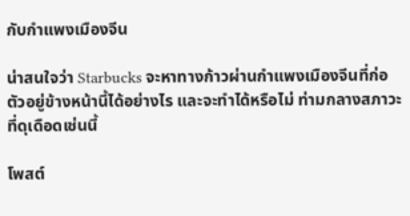กับกำแพงเมืองจีน

น่าสนใจว่า Starbucks จะหาทางก้าวผ่านกำแพงเมืองจีนที่ก่อตัวอยู่ข้างหน้านี้ได้อย่างไร และจะทำได้หรือไม่ ท่ามกลางสภาวะที่ดุเดือดเช่นนี้

โพสต์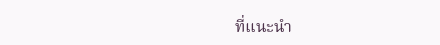ที่แนะนำ